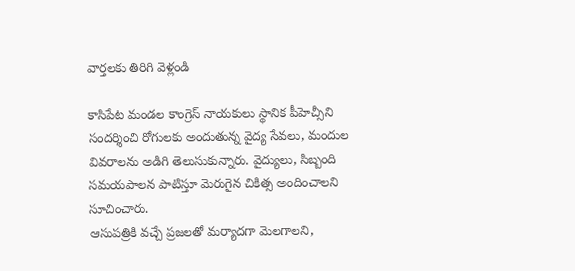వార్తలకు తిరిగి వెళ్లండి

కాసిపేట మండల కాంగ్రెస్ నాయకులు స్థానిక పీహెచ్సీని సందర్శించి రోగులకు అందుతున్న వైద్య సేవలు, మందుల వివరాలను అడిగి తెలుసుకున్నారు. వైద్యులు, సిబ్బంది సమయపాలన పాటిస్తూ మెరుగైన చికిత్స అందించాలని సూచించారు.
ఆసుపత్రికి వచ్చే ప్రజలతో మర్యాదగా మెలగాలని,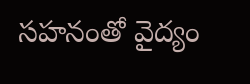సహనంతో వైద్యం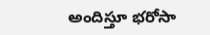అందిస్తూ భరోసా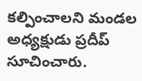కల్పించాలని మండల అధ్యక్షుడు ప్రదీప్ సూచించారు.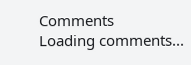Comments
Loading comments...